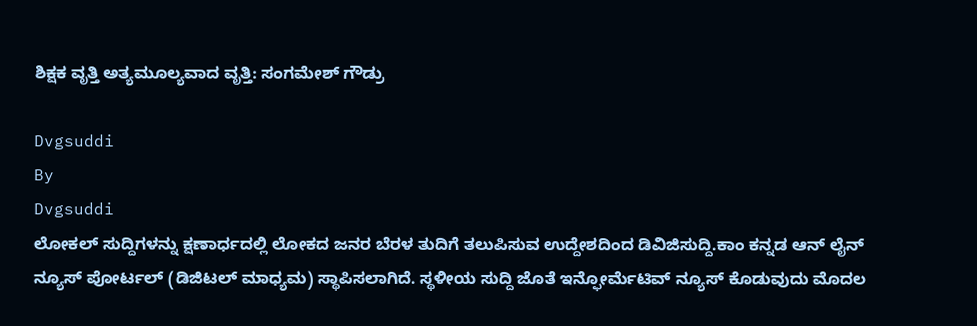ಶಿಕ್ಷಕ ವೃತ್ತಿ ಅತ್ಯಮೂಲ್ಯವಾದ ವೃತ್ತಿ: ಸಂಗಮೇಶ್ ಗೌಡ್ರು

Dvgsuddi
By
Dvgsuddi
ಲೋಕಲ್ ಸುದ್ದಿಗಳನ್ನು ಕ್ಷಣಾರ್ಧದಲ್ಲಿ ಲೋಕದ ಜನರ ಬೆರಳ ತುದಿಗೆ ತಲುಪಿಸುವ ಉದ್ದೇಶದಿಂದ ಡಿವಿಜಿಸುದ್ದಿ.ಕಾಂ ಕನ್ನಡ ಆನ್ ಲೈನ್ ನ್ಯೂಸ್ ಪೋರ್ಟಲ್ (ಡಿಜಿಟಲ್ ಮಾಧ್ಯಮ) ಸ್ಥಾಪಿಸಲಾಗಿದೆ. ಸ್ಥಳೀಯ ಸುದ್ದಿ ಜೊತೆ ಇನ್ಫೋರ್ಮೆಟಿವ್ ನ್ಯೂಸ್ ಕೊಡುವುದು ಮೊದಲ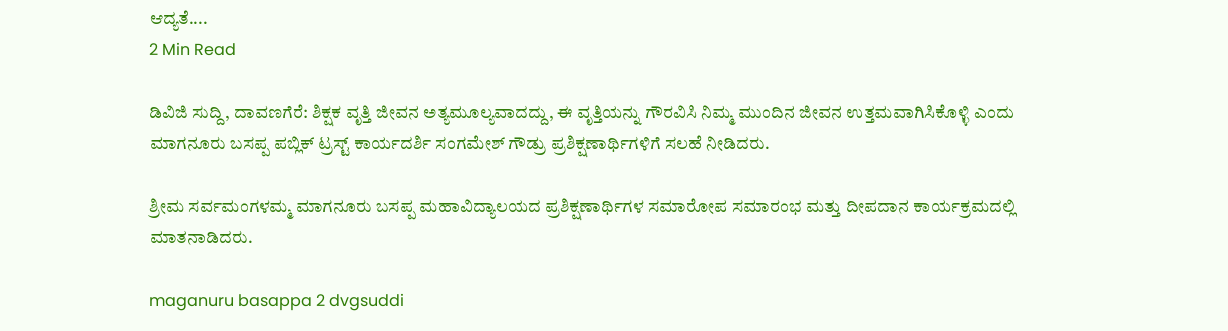ಆದ್ಯತೆ....
2 Min Read

ಡಿವಿಜಿ ಸುದ್ದಿ, ದಾವಣಗೆರೆ: ಶಿಕ್ಷಕ ವೃತ್ತಿ ಜೀವನ ಅತ್ಯಮೂಲ್ಯವಾದದ್ದು, ಈ ವೃತ್ತಿಯನ್ನು ಗೌರವಿಸಿ ನಿಮ್ಮ ಮುಂದಿನ ಜೀವನ ಉತ್ತಮವಾಗಿಸಿಕೊಳ್ಳಿ ಎಂದು ಮಾಗನೂರು ಬಸಪ್ಪ ಪಬ್ಲಿಕ್ ಟ್ರಸ್ಟ್ ಕಾರ್ಯದರ್ಶಿ ಸಂಗಮೇಶ್ ಗೌಡ್ರು ಪ್ರಶಿಕ್ಷಣಾರ್ಥಿಗಳಿಗೆ ಸಲಹೆ ನೀಡಿದರು.

ಶ್ರೀಮ ಸರ್ವಮಂಗಳಮ್ಮ ಮಾಗನೂರು ಬಸಪ್ಪ ಮಹಾವಿದ್ಯಾಲಯದ ಪ್ರಶಿಕ್ಷಣಾರ್ಥಿಗಳ ಸಮಾರೋಪ ಸಮಾರಂಭ ಮತ್ತು ದೀಪದಾನ ಕಾರ್ಯಕ್ರಮದಲ್ಲಿ ಮಾತನಾಡಿದರು.

maganuru basappa 2 dvgsuddi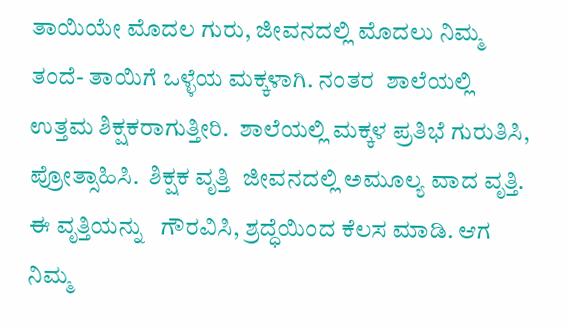ತಾಯಿಯೇ ಮೊದಲ ಗುರು, ಜೀವನದಲ್ಲಿ ಮೊದಲು ನಿಮ್ಮ ತಂದೆ- ತಾಯಿಗೆ ಒಳ್ಳೆಯ ಮಕ್ಕಳಾಗಿ. ನಂತರ  ಶಾಲೆಯಲ್ಲಿ ಉತ್ತಮ ಶಿಕ್ಷಕರಾಗುತ್ತೀರಿ.  ಶಾಲೆಯಲ್ಲಿ ಮಕ್ಕಳ ಪ್ರತಿಭೆ ಗುರುತಿಸಿ, ಪ್ರೋತ್ಸಾಹಿಸಿ.  ಶಿಕ್ಷಕ ವೃತ್ತಿ  ಜೀವನದಲ್ಲಿ ಅಮೂಲ್ಯ ವಾದ ವೃತ್ತಿ. ಈ ವೃತ್ತಿಯನ್ನು   ಗೌರವಿಸಿ, ಶ್ರದ್ಧೆಯಿಂದ ಕೆಲಸ ಮಾಡಿ. ಆಗ ನಿಮ್ಮ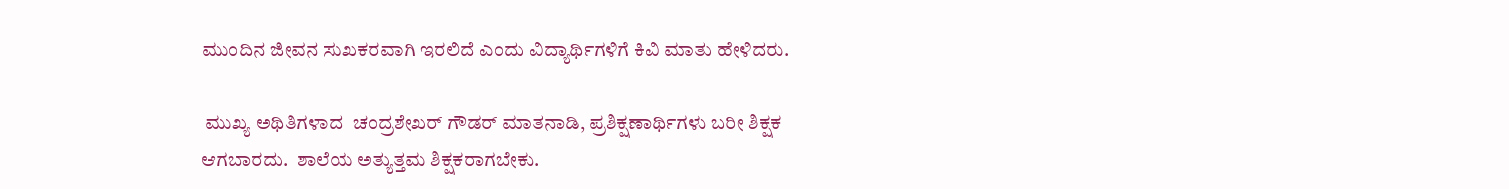ಮುಂದಿನ ಜೀವನ ಸುಖಕರವಾಗಿ ಇರಲಿದೆ ಎಂದು ವಿದ್ಯಾರ್ಥಿಗಳಿಗೆ ಕಿವಿ ಮಾತು ಹೇಳಿದರು.

 ಮುಖ್ಯ ಅಥಿತಿಗಳಾದ  ಚಂದ್ರಶೇಖರ್ ಗೌಡರ್ ಮಾತನಾಡಿ, ಪ್ರಶಿಕ್ಷಣಾರ್ಥಿಗಳು ಬರೀ ಶಿಕ್ಷಕ ಆಗಬಾರದು.  ಶಾಲೆಯ ಅತ್ಯುತ್ತಮ ಶಿಕ್ಷಕರಾಗಬೇಕು.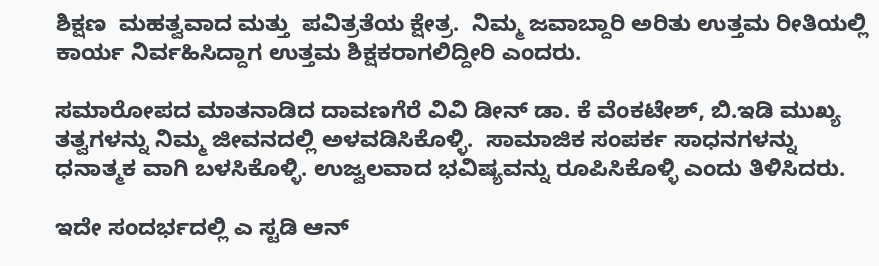ಶಿಕ್ಷಣ  ಮಹತ್ವವಾದ ಮತ್ತು  ಪವಿತ್ರತೆಯ ಕ್ಷೇತ್ರ.  ನಿಮ್ಮ ಜವಾಬ್ದಾರಿ ಅರಿತು ಉತ್ತಮ ರೀತಿಯಲ್ಲಿ ಕಾರ್ಯ ನಿರ್ವಹಿಸಿದ್ದಾಗ ಉತ್ತಮ ಶಿಕ್ಷಕರಾಗಲಿದ್ದೀರಿ ಎಂದರು.

ಸಮಾರೋಪದ ಮಾತನಾಡಿದ ದಾವಣಗೆರೆ ವಿವಿ ಡೀನ್ ಡಾ. ಕೆ ವೆಂಕಟೇಶ್, ಬಿ.ಇಡಿ ಮುಖ್ಯ ತತ್ವಗಳನ್ನು ನಿಮ್ಮ ಜೀವನದಲ್ಲಿ ಅಳವಡಿಸಿಕೊಳ್ಳಿ.  ಸಾಮಾಜಿಕ ಸಂಪರ್ಕ ಸಾಧನಗಳನ್ನು ಧನಾತ್ಮಕ ವಾಗಿ ಬಳಸಿಕೊಳ್ಳಿ. ಉಜ್ವಲವಾದ ಭವಿಷ್ಯವನ್ನು ರೂಪಿಸಿಕೊಳ್ಳಿ ಎಂದು ತಿಳಿಸಿದರು.

ಇದೇ ಸಂದರ್ಭದಲ್ಲಿ ಎ ಸ್ಟಡಿ ಆನ್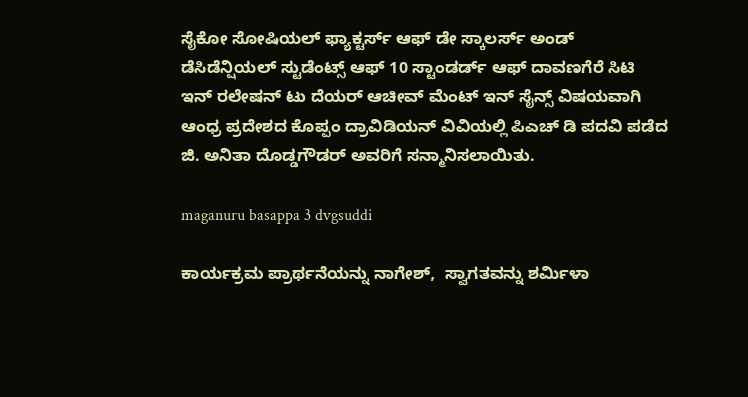ಸೈಕೋ ಸೋಷಿಯಲ್ ಫ್ಯಾಕ್ಟರ್ಸ್ ಆಫ್ ಡೇ ಸ್ಕಾಲರ್ಸ್ ಅಂಡ್ ಡೆಸಿಡೆನ್ಷಿಯಲ್ ಸ್ಟುಡೆಂಟ್ಸ್ ಆಫ್ 10 ಸ್ಟಾಂಡರ್ಡ್ ಆಫ್ ದಾವಣಗೆರೆ ಸಿಟಿ ಇನ್ ರಲೇಷನ್ ಟು ದೆಯರ್ ಆಚೀವ್ ಮೆಂಟ್ ಇನ್ ಸೈನ್ಸ್ ವಿಷಯವಾಗಿ ಆಂಧ್ರ ಪ್ರದೇಶದ ಕೊಪ್ಪಂ ದ್ರಾವಿಡಿಯನ್ ವಿವಿಯಲ್ಲಿ ಪಿಎಚ್ ಡಿ ಪದವಿ ಪಡೆದ ಜಿ. ಅನಿತಾ ದೊಡ್ಡಗೌಡರ್ ಅವರಿಗೆ ಸನ್ಮಾನಿಸಲಾಯಿತು.

maganuru basappa 3 dvgsuddi

ಕಾರ್ಯಕ್ರಮ ಪ್ರಾರ್ಥನೆಯನ್ನು ನಾಗೇಶ್,  ಸ್ವಾಗತವನ್ನು ಶರ್ಮಿಳಾ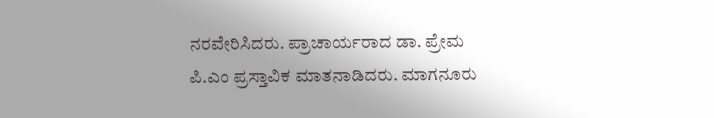ನರವೇರಿಸಿದರು. ಪ್ರಾಚಾರ್ಯರಾದ ಡಾ. ಪ್ರೇಮ ಪಿ.ಎಂ ಪ್ರಸ್ತಾವಿಕ ಮಾತನಾಡಿದರು. ಮಾಗನೂರು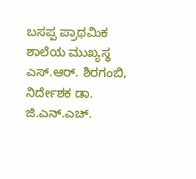ಬಸಪ್ಪ ಪ್ರಾಥಮಿಕ ಶಾಲೆಯ ಮುಖ್ಯಸ್ಥ ಎಸ್.ಆರ್. ಶಿರಗಂಬಿ, ನಿರ್ದೇಶಕ ಡಾ. ಜಿ.ಎನ್.ಎಚ್.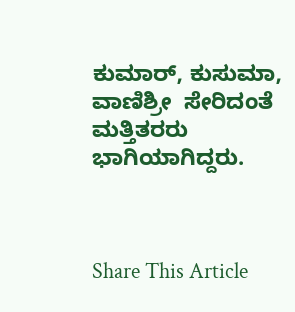ಕುಮಾರ್, ಕುಸುಮಾ, ವಾಣಿಶ್ರೀ  ಸೇರಿದಂತೆ ಮತ್ತಿತರರು ಭಾಗಿಯಾಗಿದ್ದರು.



Share This Article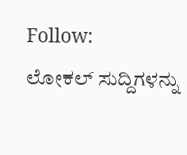Follow:
ಲೋಕಲ್ ಸುದ್ದಿಗಳನ್ನು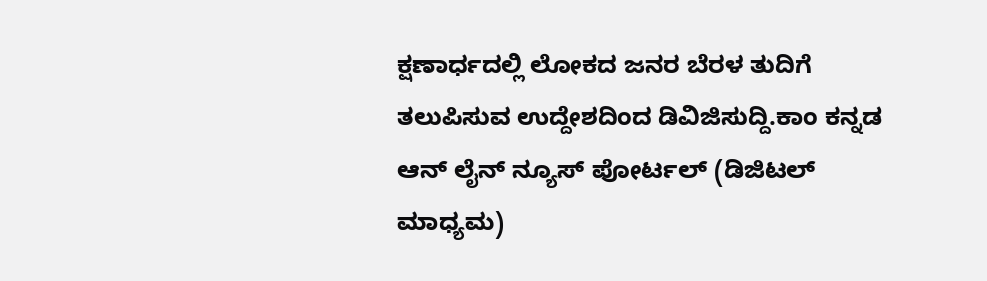ಕ್ಷಣಾರ್ಧದಲ್ಲಿ ಲೋಕದ ಜನರ ಬೆರಳ ತುದಿಗೆ ತಲುಪಿಸುವ ಉದ್ದೇಶದಿಂದ ಡಿವಿಜಿಸುದ್ದಿ.ಕಾಂ ಕನ್ನಡ ಆನ್ ಲೈನ್ ನ್ಯೂಸ್ ಪೋರ್ಟಲ್ (ಡಿಜಿಟಲ್ ಮಾಧ್ಯಮ)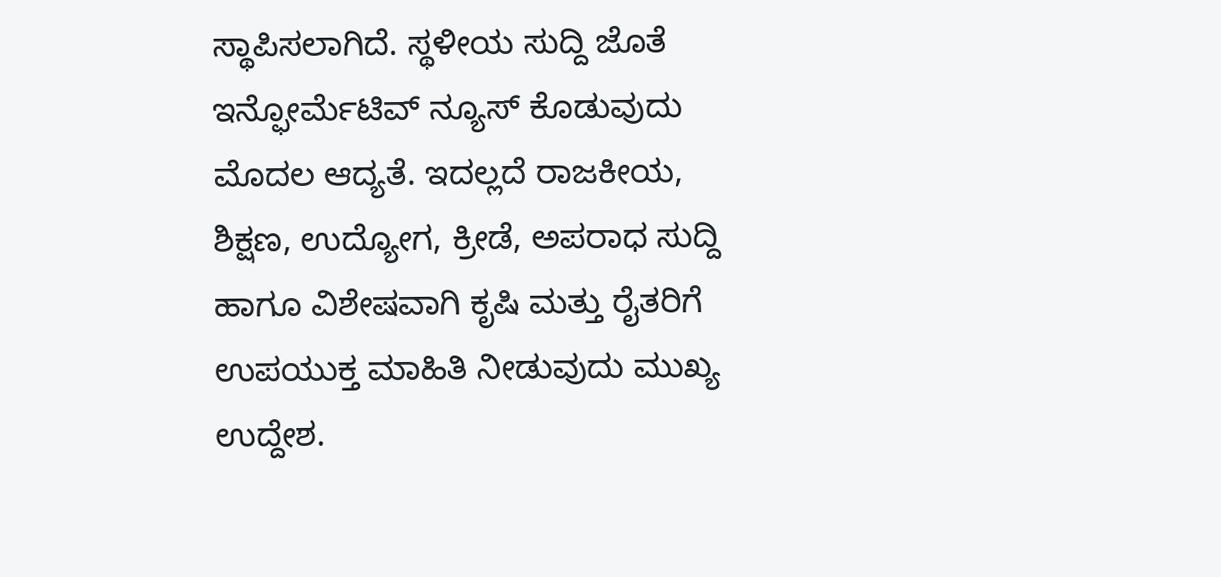ಸ್ಥಾಪಿಸಲಾಗಿದೆ. ಸ್ಥಳೀಯ ಸುದ್ದಿ ಜೊತೆ ಇನ್ಫೋರ್ಮೆಟಿವ್ ನ್ಯೂಸ್ ಕೊಡುವುದು ಮೊದಲ ಆದ್ಯತೆ. ಇದಲ್ಲದೆ ರಾಜಕೀಯ, ಶಿಕ್ಷಣ, ಉದ್ಯೋಗ, ಕ್ರೀಡೆ, ಅಪರಾಧ ಸುದ್ದಿ ಹಾಗೂ ವಿಶೇಷವಾಗಿ ಕೃಷಿ ಮತ್ತು ರೈತರಿಗೆ ಉಪಯುಕ್ತ ಮಾಹಿತಿ ನೀಡುವುದು ಮುಖ್ಯ ಉದ್ದೇಶ.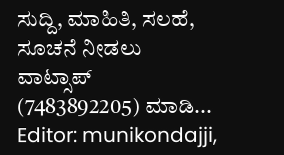ಸುದ್ದಿ, ಮಾಹಿತಿ, ಸಲಹೆ, ಸೂಚನೆ ನೀಡಲು ವಾಟ್ಸಾಪ್ (7483892205) ಮಾಡಿ... Editor: munikondajji,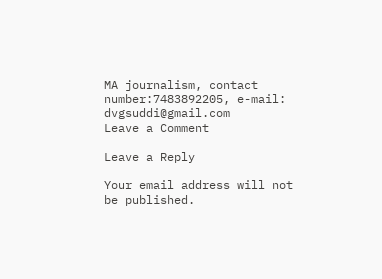MA journalism, contact number:7483892205, e-mail: dvgsuddi@gmail.com
Leave a Comment

Leave a Reply

Your email address will not be published.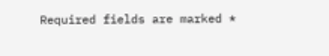Required fields are marked *